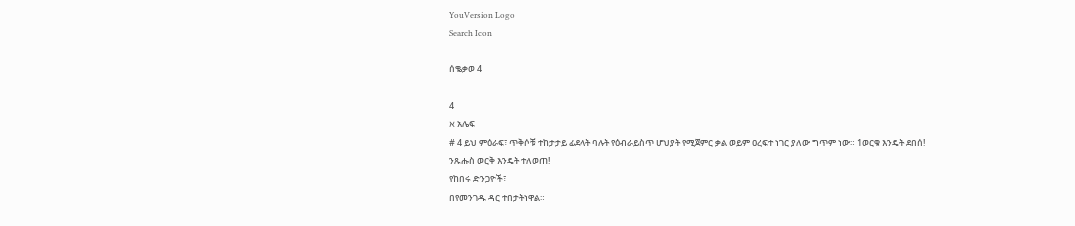YouVersion Logo
Search Icon

ሰቈቃወ 4

4
א አሌፍ
# 4 ይህ ምዕራፍ፣ ጥቅሶቹ ተከታታይ ፊደላት ባሉት የዕብራይስጥ ሆህያት የሚጀምር ቃል ወይም ዐረፍተ ነገር ያለው ግጥም ነው። 1ወርቁ እንዴት ደበሰ!
ንጹሑስ ወርቅ እንዴት ተለወጠ!
የከበሩ ድንጋዮች፣
በየመንገዱ ዳር ተበታትነዋል።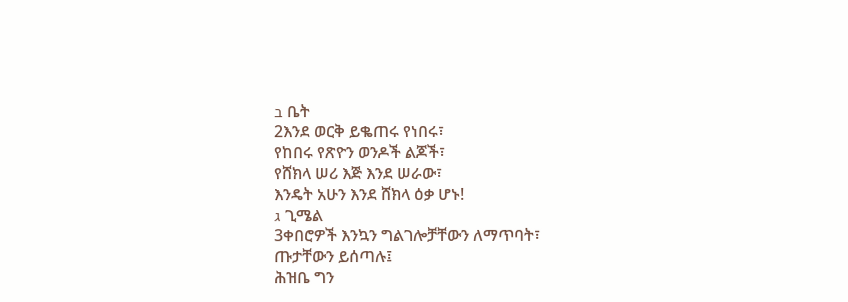ב ቤት
2እንደ ወርቅ ይቈጠሩ የነበሩ፣
የከበሩ የጽዮን ወንዶች ልጆች፣
የሸክላ ሠሪ እጅ እንደ ሠራው፣
እንዴት አሁን እንደ ሸክላ ዕቃ ሆኑ!
ג ጊሜል
3ቀበሮዎች እንኳን ግልገሎቻቸውን ለማጥባት፣
ጡታቸውን ይሰጣሉ፤
ሕዝቤ ግን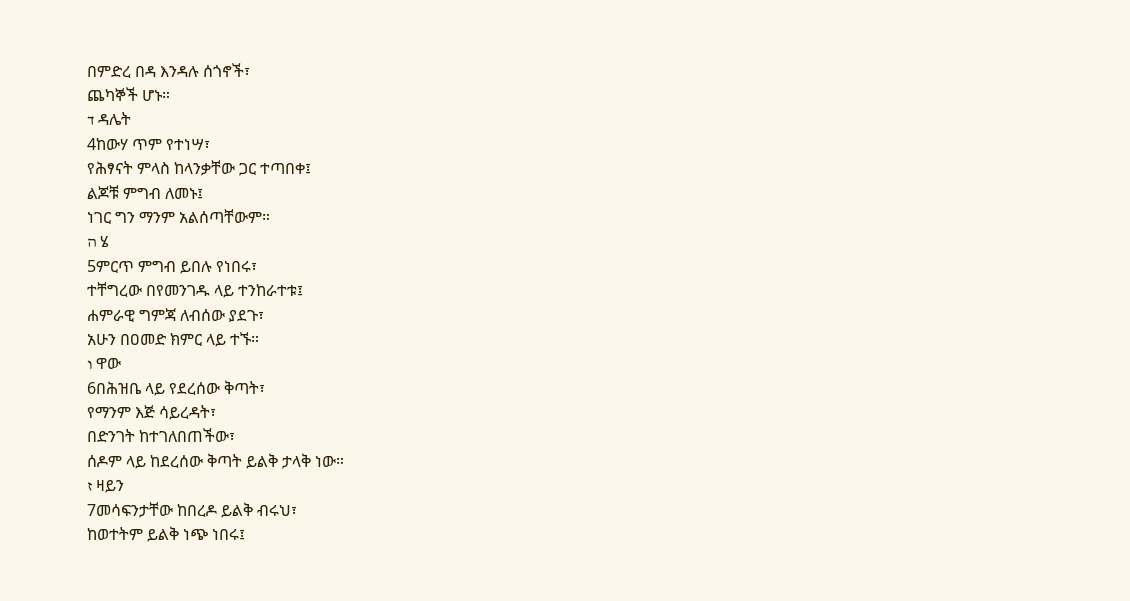በምድረ በዳ እንዳሉ ሰጎኖች፣
ጨካኞች ሆኑ።
ד ዳሌት
4ከውሃ ጥም የተነሣ፣
የሕፃናት ምላስ ከላንቃቸው ጋር ተጣበቀ፤
ልጆቹ ምግብ ለመኑ፤
ነገር ግን ማንም አልሰጣቸውም።
ה ሄ
5ምርጥ ምግብ ይበሉ የነበሩ፣
ተቸግረው በየመንገዱ ላይ ተንከራተቱ፤
ሐምራዊ ግምጃ ለብሰው ያደጉ፣
አሁን በዐመድ ክምር ላይ ተኙ።
ו ዋው
6በሕዝቤ ላይ የደረሰው ቅጣት፣
የማንም እጅ ሳይረዳት፣
በድንገት ከተገለበጠችው፣
ሰዶም ላይ ከደረሰው ቅጣት ይልቅ ታላቅ ነው።
ז ዛይን
7መሳፍንታቸው ከበረዶ ይልቅ ብሩህ፣
ከወተትም ይልቅ ነጭ ነበሩ፤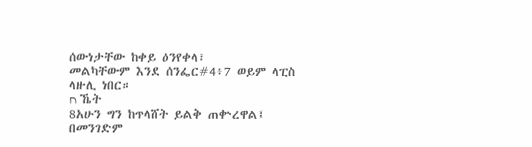ሰውነታቸው ከቀይ ዕንየቀላ፣
መልካቸውም እንደ ሰንፌር#4፥7 ወይም ላፒስ ላዙሊ ነበር።
ח ኼት
8አሁን ግን ከጥላሸት ይልቅ ጠቍረዋል፤
በመንገድም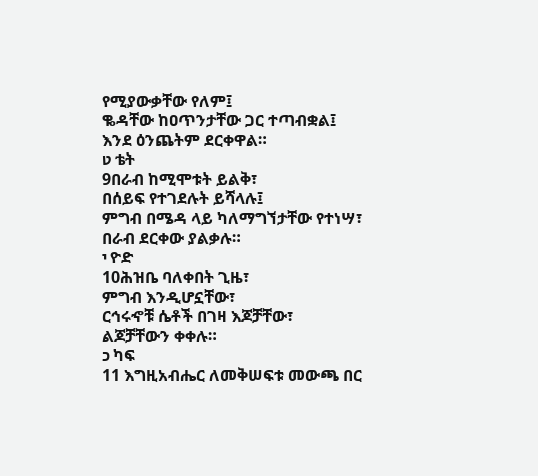የሚያውቃቸው የለም፤
ቈዳቸው ከዐጥንታቸው ጋር ተጣብቋል፤
እንደ ዕንጨትም ደርቀዋል።
ט ቴት
9በራብ ከሚሞቱት ይልቅ፣
በሰይፍ የተገደሉት ይሻላሉ፤
ምግብ በሜዳ ላይ ካለማግኘታቸው የተነሣ፣
በራብ ደርቀው ያልቃሉ።
י ዮድ
10ሕዝቤ ባለቀበት ጊዜ፣
ምግብ እንዲሆኗቸው፣
ርኅሩኆቹ ሴቶች በገዛ እጆቻቸው፣
ልጆቻቸውን ቀቀሉ።
כ ካፍ
11 እግዚአብሔር ለመቅሠፍቱ መውጫ በር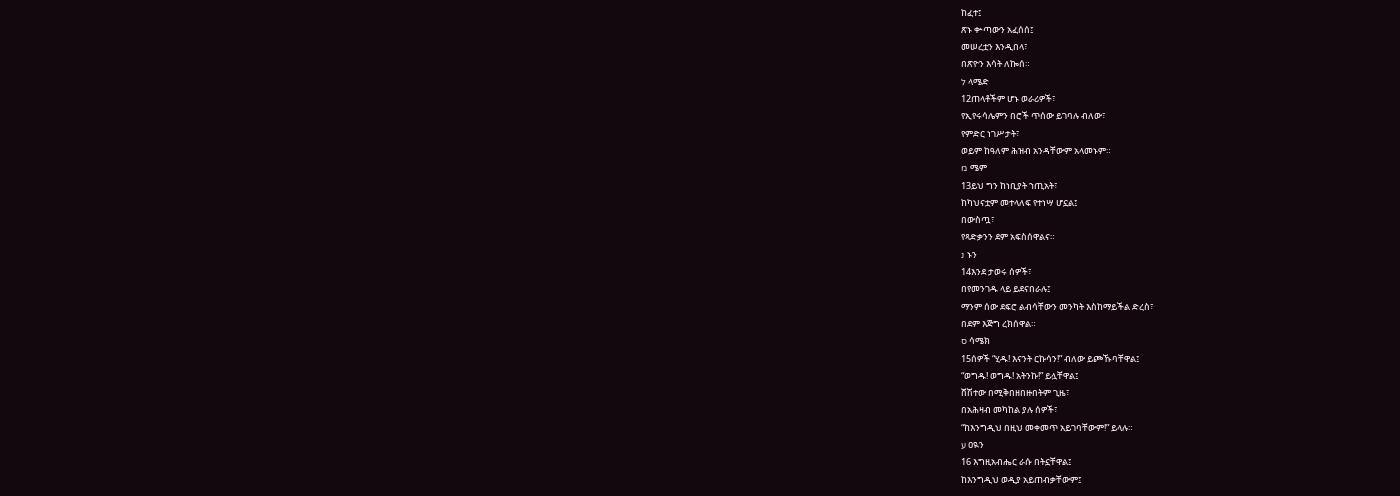ከፈተ፤
ጽኑ ቍጣውን አፈሰሰ፤
መሠረቷን እንዲበላ፣
በጽዮን እሳት ለኰሰ።
ל ላሜድ
12ጠላቶችም ሆኑ ወራሪዎች፣
የኢየሩሳሌምን በሮች ጥሰው ይገባሉ ብለው፣
የምድር ነገሥታት፣
ወይም ከዓለም ሕዝብ አንዳቸውም አላመኑም።
מ ሜም
13ይህ ግን ከነቢያት ኀጢአት፣
ከካህናቷም መተላለፍ የተነሣ ሆኗል፤
በውስጧ፣
የጻድቃንን ደም አፍስሰዋልና።
נ ኑን
14እንደ ታወሩ ሰዎች፣
በየመንገዱ ላይ ይደናበራሉ፤
ማንም ሰው ደፍሮ ልብሳቸውን መንካት እስከማይችል ድረስ፣
በደም እጅግ ረክሰዋል።
ס ሳሜክ
15ሰዎች “ሂዱ! እናንት ርኩሳን!” ብለው ይጮኹባቸዋል፤
“ወግዱ! ወግዱ! አትንኩ!” ይሏቸዋል፤
ሸሽተው በሚቅበዘበዙበትም ጊዜ፣
በአሕዛብ መካከል ያሉ ሰዎች፣
“ከእንግዲህ በዚህ መቀመጥ አይገባቸውም!” ይላሉ።
ע ዐዪን
16 እግዚአብሔር ራሱ በትኗቸዋል፤
ከእንግዲህ ወዲያ አይጠብቃቸውም፤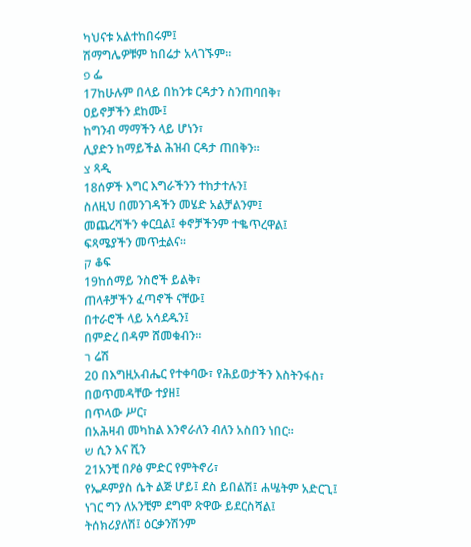ካህናቱ አልተከበሩም፤
ሽማግሌዎቹም ከበሬታ አላገኙም።
פ ፌ
17ከሁሉም በላይ በከንቱ ርዳታን ስንጠባበቅ፣
ዐይኖቻችን ደከሙ፤
ከግንብ ማማችን ላይ ሆነን፣
ሊያድን ከማይችል ሕዝብ ርዳታ ጠበቅን።
צ ጻዲ
18ሰዎች እግር እግራችንን ተከታተሉን፤
ስለዚህ በመንገዳችን መሄድ አልቻልንም፤
መጨረሻችን ቀርቧል፤ ቀኖቻችንም ተቈጥረዋል፤
ፍጻሜያችን መጥቷልና።
ק ቆፍ
19ከሰማይ ንስሮች ይልቅ፣
ጠላቶቻችን ፈጣኖች ናቸው፤
በተራሮች ላይ አሳደዱን፤
በምድረ በዳም ሸመቁብን።
ר ሬሽ
20 በእግዚአብሔር የተቀባው፣ የሕይወታችን እስትንፋስ፣
በወጥመዳቸው ተያዘ፤
በጥላው ሥር፣
በአሕዛብ መካከል እንኖራለን ብለን አስበን ነበር።
ש ሲን እና ሺን
21አንቺ በዖፅ ምድር የምትኖሪ፣
የኤዶምያስ ሴት ልጅ ሆይ፤ ደስ ይበልሽ፤ ሐሤትም አድርጊ፤
ነገር ግን ለአንቺም ደግሞ ጽዋው ይደርስሻል፤
ትሰክሪያለሽ፤ ዕርቃንሽንም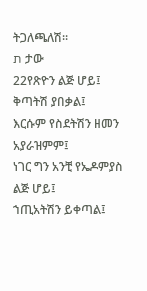ትጋለጫለሽ።
ת ታው
22የጽዮን ልጅ ሆይ፤ ቅጣትሽ ያበቃል፤
እርሱም የስደትሽን ዘመን አያራዝምም፤
ነገር ግን አንቺ የኤዶምያስ ልጅ ሆይ፤
ኀጢአትሽን ይቀጣል፤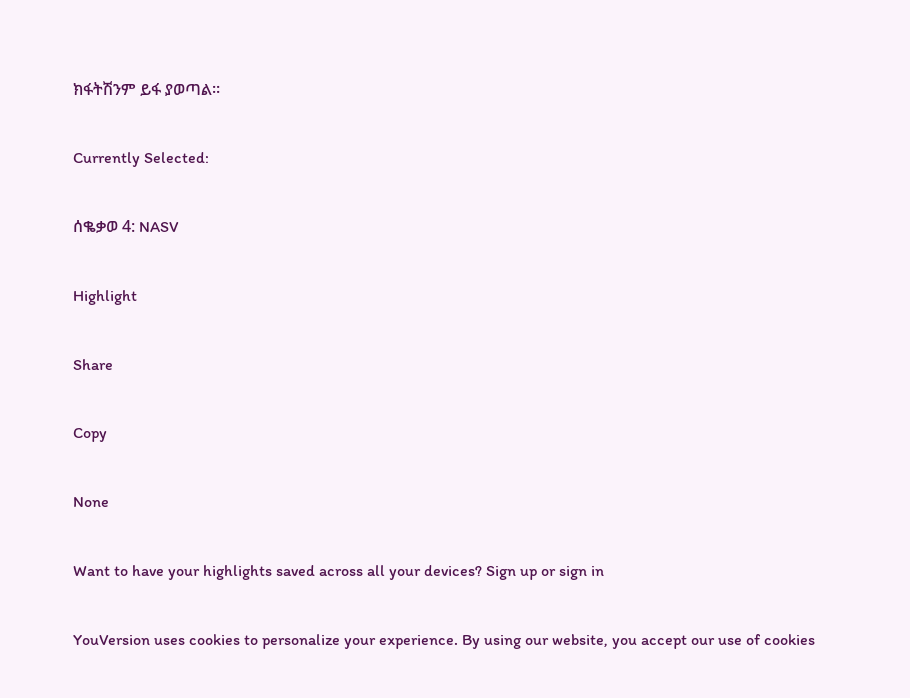ክፋትሽንም ይፋ ያወጣል።

Currently Selected:

ሰቈቃወ 4: NASV

Highlight

Share

Copy

None

Want to have your highlights saved across all your devices? Sign up or sign in

YouVersion uses cookies to personalize your experience. By using our website, you accept our use of cookies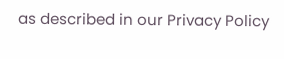as described in our Privacy Policy